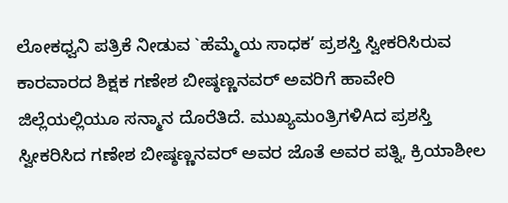ಲೋಕಧ್ವನಿ ಪತ್ರಿಕೆ ನೀಡುವ `ಹೆಮ್ಮೆಯ ಸಾಧಕ’ ಪ್ರಶಸ್ತಿ ಸ್ವೀಕರಿಸಿರುವ ಕಾರವಾರದ ಶಿಕ್ಷಕ ಗಣೇಶ ಬೀಷ್ಠಣ್ಣನವರ್ ಅವರಿಗೆ ಹಾವೇರಿ ಜಿಲ್ಲೆಯಲ್ಲಿಯೂ ಸನ್ಮಾನ ದೊರೆತಿದೆ. ಮುಖ್ಯಮಂತ್ರಿಗಳಿAದ ಪ್ರಶಸ್ತಿ ಸ್ವೀಕರಿಸಿದ ಗಣೇಶ ಬೀಷ್ಠಣ್ಣನವರ್ ಅವರ ಜೊತೆ ಅವರ ಪತ್ನಿ, ಕ್ರಿಯಾಶೀಲ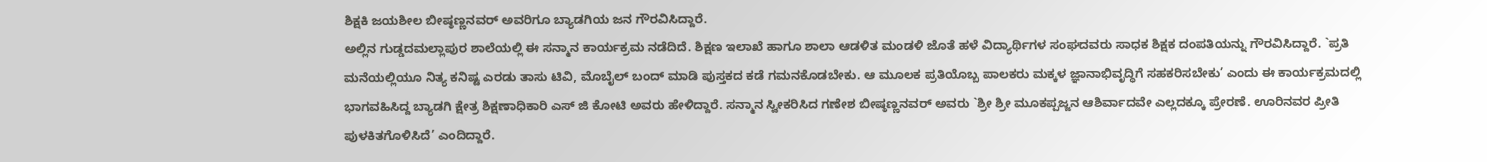ಶಿಕ್ಷಕಿ ಜಯಶೀಲ ಬೀಷ್ಠಣ್ಣನವರ್ ಅವರಿಗೂ ಬ್ಯಾಡಗಿಯ ಜನ ಗೌರವಿಸಿದ್ದಾರೆ.
ಅಲ್ಲಿನ ಗುಡ್ಡದಮಲ್ಲಾಪುರ ಶಾಲೆಯಲ್ಲಿ ಈ ಸನ್ಮಾನ ಕಾರ್ಯಕ್ರಮ ನಡೆದಿದೆ. ಶಿಕ್ಷಣ ಇಲಾಖೆ ಹಾಗೂ ಶಾಲಾ ಆಡಳಿತ ಮಂಡಳಿ ಜೊತೆ ಹಳೆ ವಿದ್ಯಾರ್ಥಿಗಳ ಸಂಘದವರು ಸಾಧಕ ಶಿಕ್ಷಕ ದಂಪತಿಯನ್ನು ಗೌರವಿಸಿದ್ದಾರೆ. `ಪ್ರತಿ ಮನೆಯಲ್ಲಿಯೂ ನಿತ್ಯ ಕನಿಷ್ಟ ಎರಡು ತಾಸು ಟಿವಿ, ಮೊಬೈಲ್ ಬಂದ್ ಮಾಡಿ ಪುಸ್ತಕದ ಕಡೆ ಗಮನಕೊಡಬೇಕು. ಆ ಮೂಲಕ ಪ್ರತಿಯೊಬ್ಬ ಪಾಲಕರು ಮಕ್ಕಳ ಜ್ಞಾನಾಭಿವೃದ್ಧಿಗೆ ಸಹಕರಿಸಬೇಕು’ ಎಂದು ಈ ಕಾರ್ಯಕ್ರಮದಲ್ಲಿ ಭಾಗವಹಿಸಿದ್ದ ಬ್ಯಾಡಗಿ ಕ್ಷೇತ್ರ ಶಿಕ್ಷಣಾಧಿಕಾರಿ ಎಸ್ ಜಿ ಕೋಟಿ ಅವರು ಹೇಳಿದ್ದಾರೆ. ಸನ್ಮಾನ ಸ್ವೀಕರಿಸಿದ ಗಣೇಶ ಬೀಷ್ಠಣ್ಣನವರ್ ಅವರು `ಶ್ರೀ ಶ್ರೀ ಮೂಕಪ್ಪಜ್ಜನ ಆಶಿರ್ವಾದವೇ ಎಲ್ಲದಕ್ಕೂ ಪ್ರೇರಣೆ. ಊರಿನವರ ಪ್ರೀತಿ ಪುಳಕಿತಗೊಳಿಸಿದೆ’ ಎಂದಿದ್ದಾರೆ.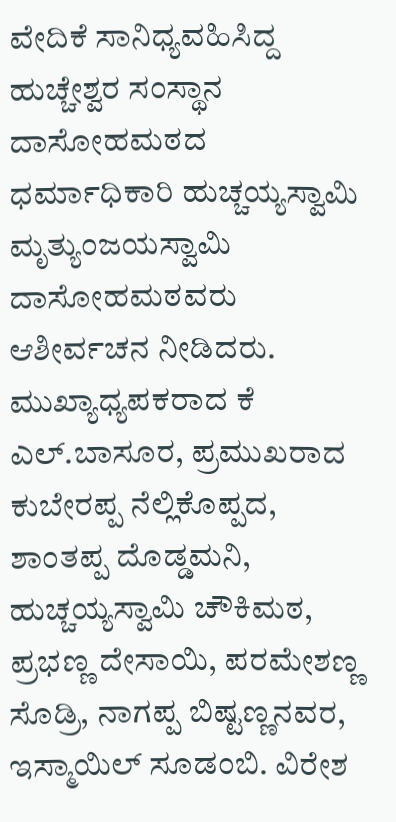ವೇದಿಕೆ ಸಾನಿಧ್ಯವಹಿಸಿದ್ದ ಹುಚ್ಚೇಶ್ವರ ಸಂಸ್ಥಾನ ದಾಸೋಹಮಠದ ಧರ್ಮಾಧಿಕಾರಿ ಹುಚ್ಚಯ್ಯಸ್ವಾಮಿ ಮೃತ್ಯುಂಜಯಸ್ವಾಮಿ ದಾಸೋಹಮಠವರು ಆಶೀರ್ವಚನ ನೀಡಿದರು. ಮುಖ್ಯಾಧ್ಯಪಕರಾದ ಕೆ ಎಲ್.ಬಾಸೂರ, ಪ್ರಮುಖರಾದ ಕುಬೇರಪ್ಪ ನೆಲ್ಲಿಕೊಪ್ಪದ, ಶಾಂತಪ್ಪ ದೊಡ್ಡಮನಿ, ಹುಚ್ಚಯ್ಯಸ್ವಾಮಿ ಚೌಕಿಮಠ, ಪ್ರಭಣ್ಣ ದೇಸಾಯಿ, ಪರಮೇಶಣ್ಣ ಸೊಡ್ರಿ, ನಾಗಪ್ಪ ಬಿಷ್ಟಣ್ಣನವರ, ಇಸ್ಮಾಯಿಲ್ ಸೂಡಂಬಿ. ವಿರೇಶ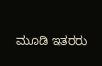ಮೂಡಿ ಇತರರು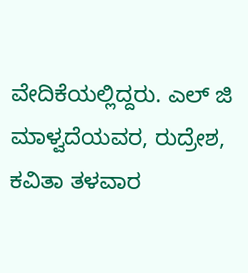ವೇದಿಕೆಯಲ್ಲಿದ್ದರು. ಎಲ್ ಜಿ ಮಾಳ್ವದೆಯವರ, ರುದ್ರೇಶ, ಕವಿತಾ ತಳವಾರ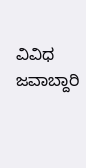ವಿವಿಧ ಜವಾಬ್ದಾರಿ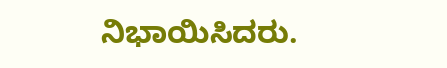ನಿಭಾಯಿಸಿದರು.